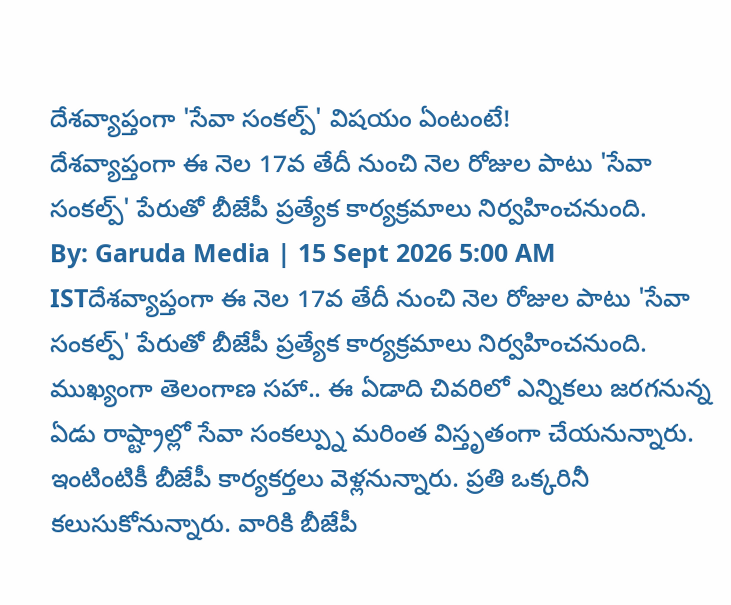దేశవ్యాప్తంగా 'సేవా సంకల్ప్' విషయం ఏంటంటే!
దేశవ్యాప్తంగా ఈ నెల 17వ తేదీ నుంచి నెల రోజుల పాటు 'సేవా సంకల్ప్' పేరుతో బీజేపీ ప్రత్యేక కార్యక్రమాలు నిర్వహించనుంది.
By: Garuda Media | 15 Sept 2026 5:00 AM ISTదేశవ్యాప్తంగా ఈ నెల 17వ తేదీ నుంచి నెల రోజుల పాటు 'సేవా సంకల్ప్' పేరుతో బీజేపీ ప్రత్యేక కార్యక్రమాలు నిర్వహించనుంది. ముఖ్యంగా తెలంగాణ సహా.. ఈ ఏడాది చివరిలో ఎన్నికలు జరగనున్న ఏడు రాష్ట్రాల్లో సేవా సంకల్ప్ను మరింత విస్తృతంగా చేయనున్నారు. ఇంటింటికీ బీజేపీ కార్యకర్తలు వెళ్లనున్నారు. ప్రతి ఒక్కరినీ కలుసుకోనున్నారు. వారికి బీజేపీ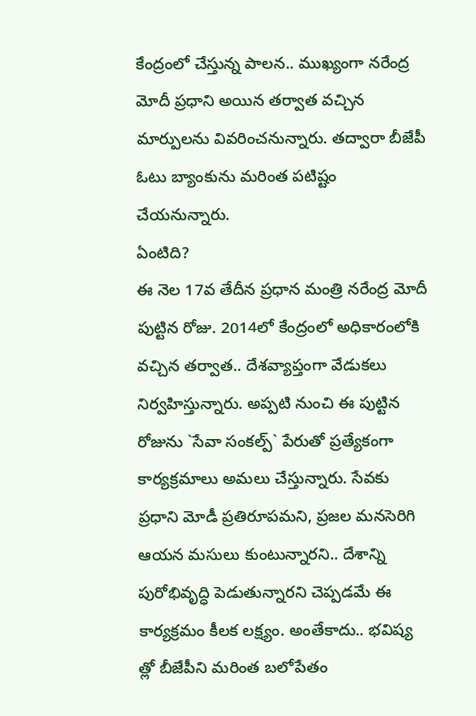కేంద్రంలో చేస్తున్న పాలన.. ముఖ్యంగా నరేంద్ర మోదీ ప్రధాని అయిన తర్వాత వచ్చిన మార్పులను వివరించనున్నారు. తద్వారా బీజేపీ ఓటు బ్యాంకును మరింత పటిష్టం చేయనున్నారు.
ఏంటిది?
ఈ నెల 17వ తేదీన ప్రధాన మంత్రి నరేంద్ర మోదీ పుట్టిన రోజు. 2014లో కేంద్రంలో అధికారంలోకి వచ్చిన తర్వాత.. దేశవ్యాప్తంగా వేడుకలు నిర్వహిస్తున్నారు. అప్పటి నుంచి ఈ పుట్టిన రోజును `సేవా సంకల్ప్` పేరుతో ప్రత్యేకంగా కార్యక్రమాలు అమలు చేస్తున్నారు. సేవకు ప్రధాని మోడీ ప్రతిరూపమని, ప్రజల మనసెరిగి ఆయన మసులు కుంటున్నారని.. దేశాన్ని పురోభివృద్ధి పెడుతున్నారని చెప్పడమే ఈ కార్యక్రమం కీలక లక్ష్యం. అంతేకాదు.. భవిష్య త్లో బీజేపీని మరింత బలోపేతం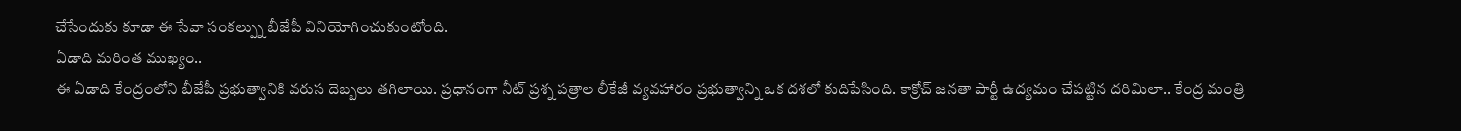చేసేందుకు కూడా ఈ సేవా సంకల్ప్ను బీజేపీ వినియోగించుకుంటోంది.
ఏడాది మరింత ముఖ్యం..
ఈ ఏడాది కేంద్రంలోని బీజేపీ ప్రభుత్వానికి వరుస దెబ్బలు తగిలాయి. ప్రధానంగా నీట్ ప్రశ్న పత్రాల లీకేజీ వ్యవహారం ప్రభుత్వాన్ని ఒక దశలో కుదిపేసింది. కాక్రోచ్ జనతా పార్టీ ఉద్యమం చేపట్టిన దరిమిలా.. కేంద్ర మంత్రి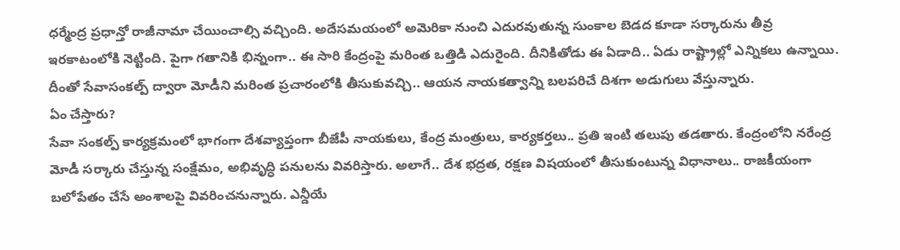ధర్మేంద్ర ప్రధాన్తో రాజీనామా చేయించాల్సి వచ్చింది. అదేసమయంలో అమెరికా నుంచి ఎదురవుతున్న సుంకాల బెడద కూడా సర్కారును తీవ్ర ఇరకాటంలోకి నెట్టింది. పైగా గతానికి భిన్నంగా.. ఈ సారి కేంద్రంపై మరింత ఒత్తిడి ఎదురైంది. దీనికితోడు ఈ ఏడాది.. ఏడు రాష్ట్రాల్లో ఎన్నికలు ఉన్నాయి. దీంతో సేవాసంకల్ప్ ద్వారా మోడీని మరింత ప్రచారంలోకి తీసుకువచ్చి.. ఆయన నాయకత్వాన్ని బలపరిచే దిశగా అడుగులు వేస్తున్నారు.
ఏం చేస్తారు?
సేవా సంకల్ప్ కార్యక్రమంలో భాగంగా దేశవ్యాప్తంగా బీజేపీ నాయకులు, కేంద్ర మంత్రులు, కార్యకర్తలు.. ప్రతి ఇంటి తలుపు తడతారు. కేంద్రంలోని నరేంద్ర మోడీ సర్కారు చేస్తున్న సంక్షేమం, అభివృద్ధి పనులను వివరిస్తారు. అలాగే.. దేశ భద్రత, రక్షణ విషయంలో తీసుకుంటున్న విధానాలు.. రాజకీయంగా బలోపేతం చేసే అంశాలపై వివరించనున్నారు. ఎన్డీయే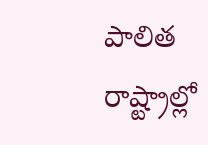పాలిత రాష్ట్రాల్లో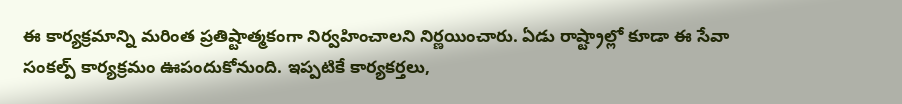ఈ కార్యక్రమాన్ని మరింత ప్రతిష్టాత్మకంగా నిర్వహించాలని నిర్ణయించారు. ఏడు రాష్ట్రాల్లో కూడా ఈ సేవా సంకల్ప్ కార్యక్రమం ఊపందుకోనుంది. ఇప్పటికే కార్యకర్తలు,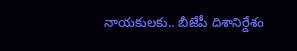నాయకులకు.. బీజేపీ దిశానిర్దేశం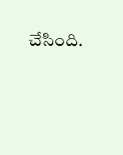చేసింది.